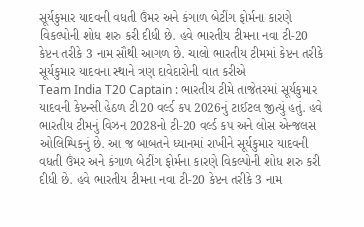સૂર્યકુમાર યાદવની વધતી ઉંમર અને કંગાળ બેટીંગ ફોર્મના કારણે વિકલ્પોની શોધ શરુ કરી દીધી છે. હવે ભારતીય ટીમના નવા ટી-20 કેપ્ટન તરીકે 3 નામ સૌથી આગળ છે. ચાલો ભારતીય ટીમમાં કેપ્ટન તરીકે સૂર્યકુમાર યાદવના સ્થાને ત્રણ દાવેદારોની વાત કરીએ
Team India T20 Captain : ભારતીય ટીમે તાજેતરમાં સૂર્યકુમાર યાદવની કેપ્ટન્સી હેઠળ ટી20 વર્લ્ડ કપ 2026નું ટાઈટલ જીત્યું હતું. હવે ભારતીય ટીમનું વિઝન 2028નો ટી-20 વર્લ્ડ કપ અને લોસ એન્જલસ ઓલિમ્પિકનું છે. આ જ બાબતને ધ્યાનમાં રાખીને સૂર્યકુમાર યાદવની વધતી ઉંમર અને કંગાળ બેટીંગ ફોર્મના કારણે વિકલ્પોની શોધ શરુ કરી દીધી છે. હવે ભારતીય ટીમના નવા ટી-20 કેપ્ટન તરીકે 3 નામ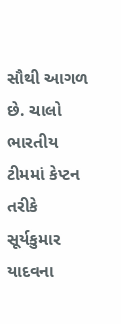સૌથી આગળ છે. ચાલો ભારતીય ટીમમાં કેપ્ટન તરીકે સૂર્યકુમાર યાદવના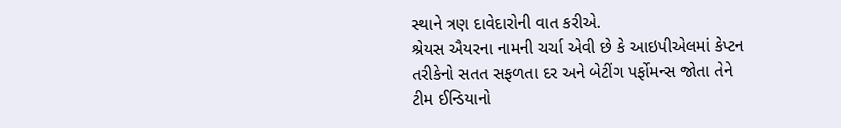સ્થાને ત્રણ દાવેદારોની વાત કરીએ.
શ્રેયસ ઐયરના નામની ચર્ચા એવી છે કે આઇપીએલમાં કેપ્ટન તરીકેનો સતત સફળતા દર અને બેટીંગ પર્ફોમન્સ જોતા તેને ટીમ ઈન્ડિયાનો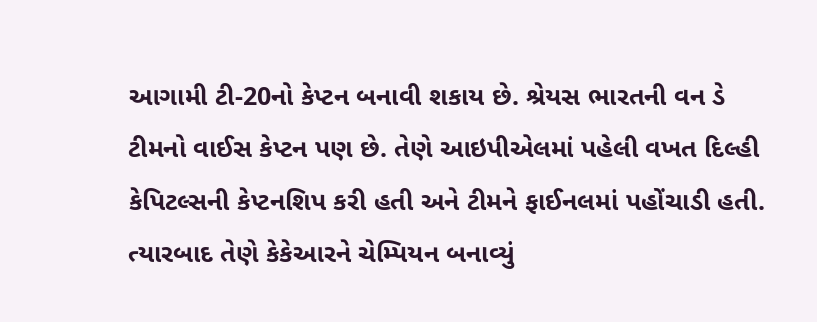આગામી ટી-20નો કેપ્ટન બનાવી શકાય છે. શ્રેયસ ભારતની વન ડે ટીમનો વાઈસ કેપ્ટન પણ છે. તેણે આઇપીએલમાં પહેલી વખત દિલ્હી કેપિટલ્સની કેપ્ટનશિપ કરી હતી અને ટીમને ફાઈનલમાં પહોંચાડી હતી. ત્યારબાદ તેણે કેકેઆરને ચેમ્પિયન બનાવ્યું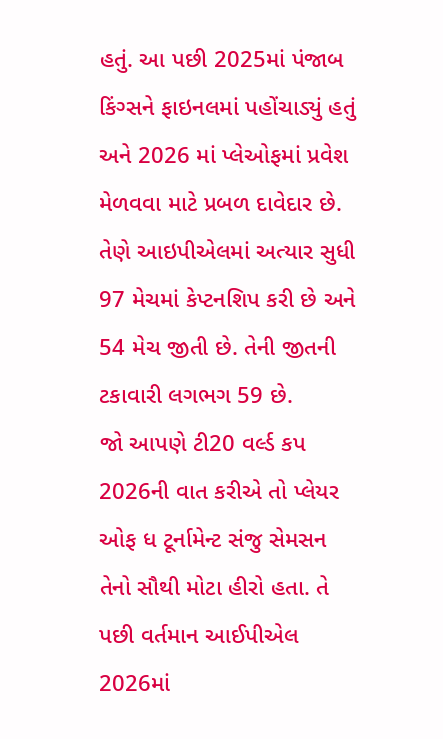હતું. આ પછી 2025માં પંજાબ કિંગ્સને ફાઇનલમાં પહોંચાડ્યું હતું અને 2026 માં પ્લેઓફમાં પ્રવેશ મેળવવા માટે પ્રબળ દાવેદાર છે. તેણે આઇપીએલમાં અત્યાર સુધી 97 મેચમાં કેપ્ટનશિપ કરી છે અને 54 મેચ જીતી છે. તેની જીતની ટકાવારી લગભગ 59 છે.
જો આપણે ટી20 વર્લ્ડ કપ 2026ની વાત કરીએ તો પ્લેયર ઓફ ધ ટૂર્નામેન્ટ સંજુ સેમસન તેનો સૌથી મોટા હીરો હતા. તે પછી વર્તમાન આઈપીએલ 2026માં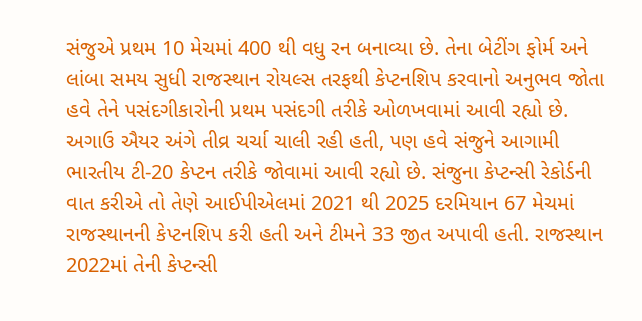સંજુએ પ્રથમ 10 મેચમાં 400 થી વધુ રન બનાવ્યા છે. તેના બેટીંગ ફોર્મ અને લાંબા સમય સુધી રાજસ્થાન રોયલ્સ તરફથી કેપ્ટનશિપ કરવાનો અનુભવ જોતા હવે તેને પસંદગીકારોની પ્રથમ પસંદગી તરીકે ઓળખવામાં આવી રહ્યો છે. અગાઉ ઐયર અંગે તીવ્ર ચર્ચા ચાલી રહી હતી, પણ હવે સંજુને આગામી ભારતીય ટી-20 કેપ્ટન તરીકે જોવામાં આવી રહ્યો છે. સંજુના કેપ્ટન્સી રેકોર્ડની વાત કરીએ તો તેણે આઈપીએલમાં 2021 થી 2025 દરમિયાન 67 મેચમાં રાજસ્થાનની કેપ્ટનશિપ કરી હતી અને ટીમને 33 જીત અપાવી હતી. રાજસ્થાન 2022માં તેની કેપ્ટન્સી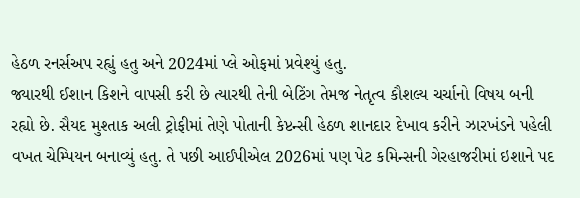હેઠળ રનર્સઅપ રહ્યું હતુ અને 2024માં પ્લે ઓફમાં પ્રવેશ્યું હતુ.
જ્યારથી ઈશાન કિશને વાપસી કરી છે ત્યારથી તેની બેટિંગ તેમજ નેતૃત્વ કૌશલ્ય ચર્ચાનો વિષય બની રહ્યો છે. સૈયદ મુશ્તાક અલી ટ્રોફીમાં તેણે પોતાની કેપ્ટન્સી હેઠળ શાનદાર દેખાવ કરીને ઝારખંડને પહેલી વખત ચેમ્પિયન બનાવ્યું હતુ. તે પછી આઈપીએલ 2026માં પણ પેટ કમિન્સની ગેરહાજરીમાં ઇશાને પદ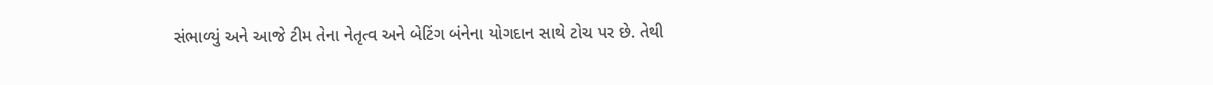સંભાળ્યું અને આજે ટીમ તેના નેતૃત્વ અને બેટિંગ બંનેના યોગદાન સાથે ટોચ પર છે. તેથી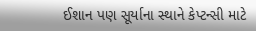ઈશાન પણ સૂર્યાના સ્થાને કેપ્ટન્સી માટે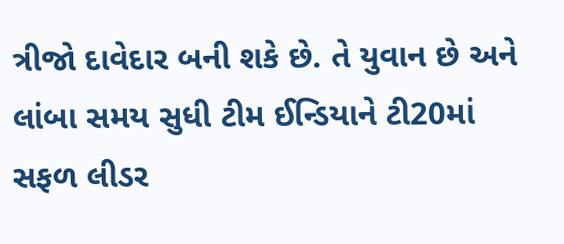ત્રીજો દાવેદાર બની શકે છે. તે યુવાન છે અને લાંબા સમય સુધી ટીમ ઈન્ડિયાને ટી20માં સફળ લીડર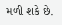મળી શકે છે.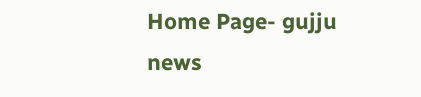Home Page- gujju news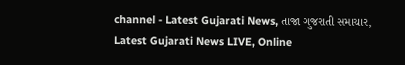channel - Latest Gujarati News, તાજા ગુજરાતી સમાચાર, Latest Gujarati News LIVE, Online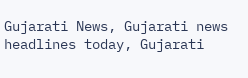Gujarati News, Gujarati news headlines today, Gujarati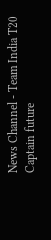News Channel - Team India T20 Captain future